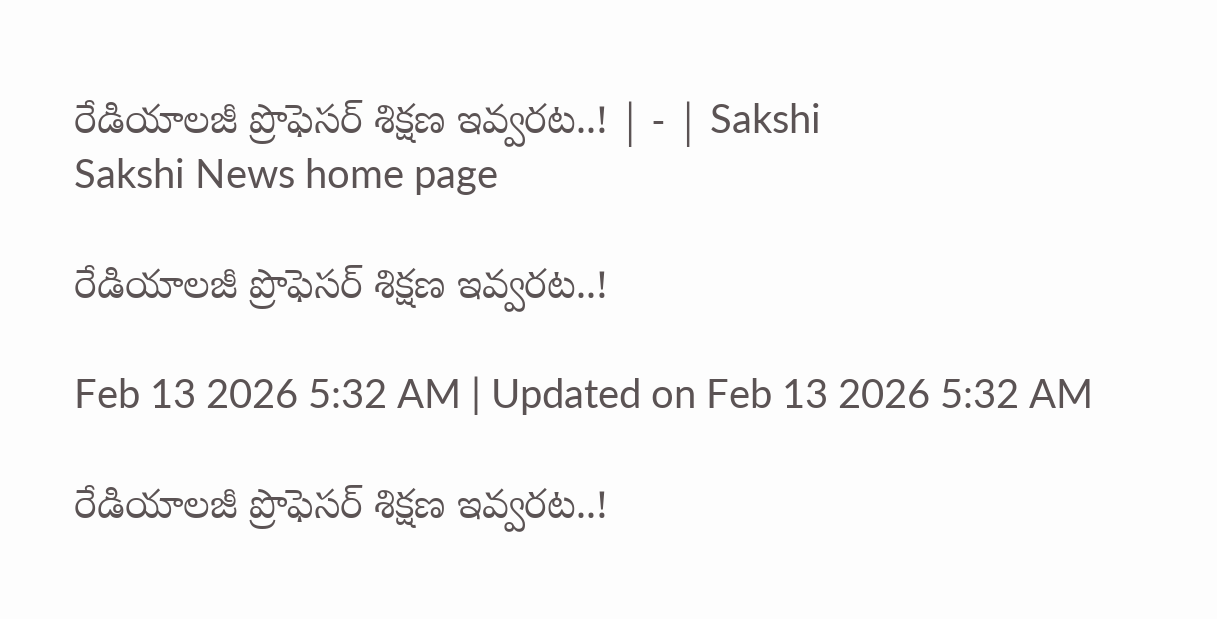రేడియాలజీ ప్రొఫెసర్‌ శిక్షణ ఇవ్వరట..! | - | Sakshi
Sakshi News home page

రేడియాలజీ ప్రొఫెసర్‌ శిక్షణ ఇవ్వరట..!

Feb 13 2026 5:32 AM | Updated on Feb 13 2026 5:32 AM

రేడియాలజీ ప్రొఫెసర్‌ శిక్షణ ఇవ్వరట..!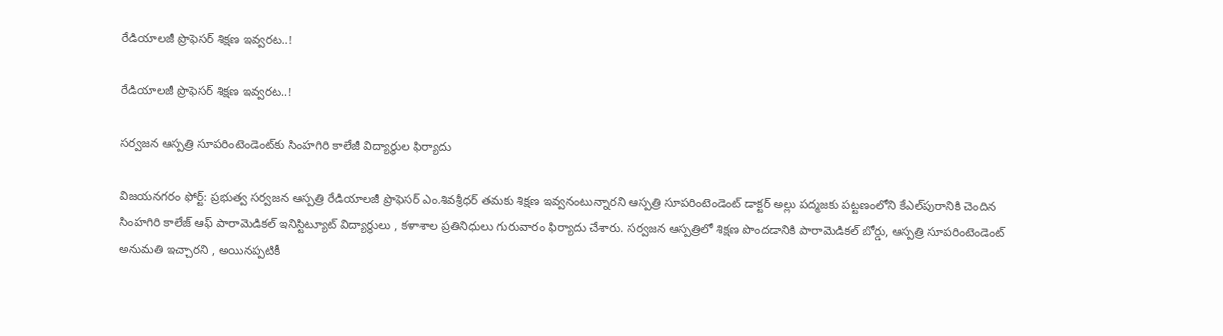రేడియాలజీ ప్రొఫెసర్‌ శిక్షణ ఇవ్వరట..!

రేడియాలజీ ప్రొఫెసర్‌ శిక్షణ ఇవ్వరట..!

సర్వజన ఆస్పత్రి సూపరింటెండెంట్‌కు సింహగిరి కాలేజీ విద్యార్థుల ఫిర్యాదు

విజయనగరం ఫోర్ట్‌: ప్రభుత్వ సర్వజన ఆస్పత్రి రేడియాలజీ ప్రొఫెసర్‌ ఎం.శివశ్రీధర్‌ తమకు శిక్షణ ఇవ్వనంటున్నారని ఆస్పత్రి సూపరింటెండెంట్‌ డాక్టర్‌ అల్లు పద్మజకు పట్టణంలోని కేఎల్‌పురానికి చెందిన సింహగిరి కాలేజ్‌ ఆఫ్‌ పారామెడికల్‌ ఇనిస్టిట్యూట్‌ విద్యార్థులు , కళాశాల ప్రతినిధులు గురువారం ఫిర్యాదు చేశారు. సర్వజన ఆస్పత్రిలో శిక్షణ పొందడానికి పారామెడికల్‌ బోర్డు, ఆస్పత్రి సూపరింటెండెంట్‌ అనుమతి ఇచ్చారని , అయినప్పటికీ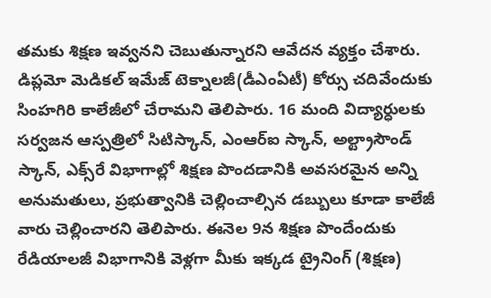తమకు శిక్షణ ఇవ్వనని చెబుతున్నారని ఆవేదన వ్యక్తం చేశారు. డిప్లమో మెడికల్‌ ఇమేజ్‌ టెక్నాలజీ(డీఎంఏటీ) కోర్సు చదివేందుకు సింహగిరి కాలేజీలో చేరామని తెలిపారు. 16 మంది విద్యార్ధులకు సర్వజన ఆస్పత్రిలో సిటిస్కాన్‌, ఎంఆర్‌ఐ స్కాన్‌, అల్ట్రాసౌండ్‌ స్కాన్‌, ఎక్స్‌రే విభాగాల్లో శిక్షణ పొందడానికి అవసరమైన అన్ని అనుమతులు, ప్రభుత్వానికి చెల్లించాల్సిన డబ్బులు కూడా కాలేజీ వారు చెల్లించారని తెలిపారు. ఈనెల 9న శిక్షణ పొందేందుకు రేడియాలజీ విభాగానికి వెళ్లగా మీకు ఇక్కడ ట్రైనింగ్‌ (శిక్షణ)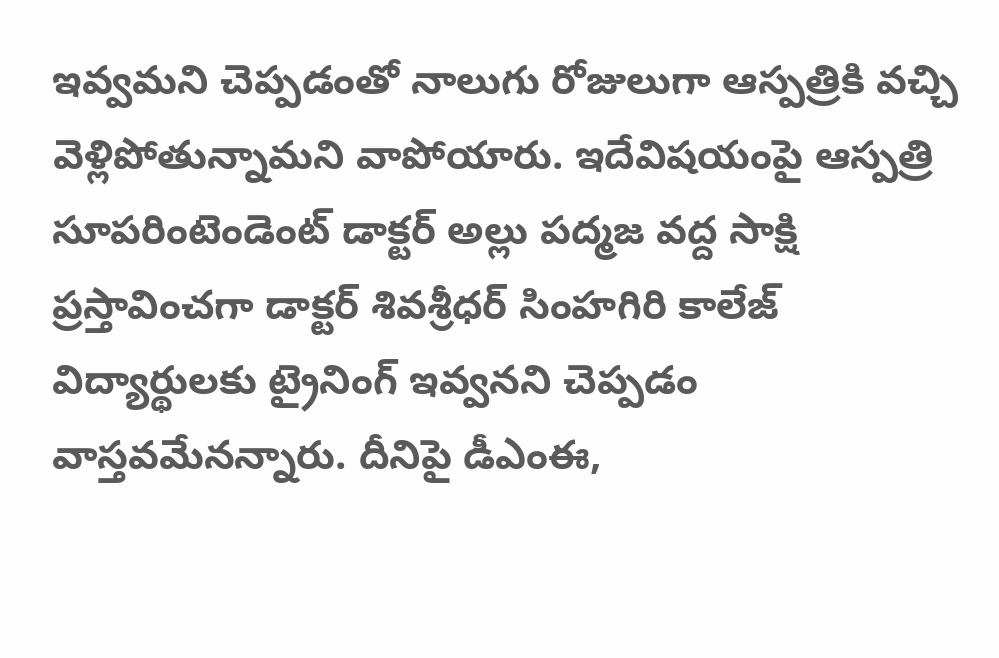ఇవ్వమని చెప్పడంతో నాలుగు రోజులుగా ఆస్పత్రికి వచ్చి వెళ్లిపోతున్నామని వాపోయారు. ఇదేవిషయంపై ఆస్పత్రి సూపరింటెండెంట్‌ డాక్టర్‌ అల్లు పద్మజ వద్ద సాక్షి ప్రస్తావించగా డాక్టర్‌ శివశ్రీధర్‌ సింహగిరి కాలేజ్‌ విద్యార్థులకు ట్రైనింగ్‌ ఇవ్వనని చెప్పడం వాస్తవమేనన్నారు. దీనిపై డీఎంఈ,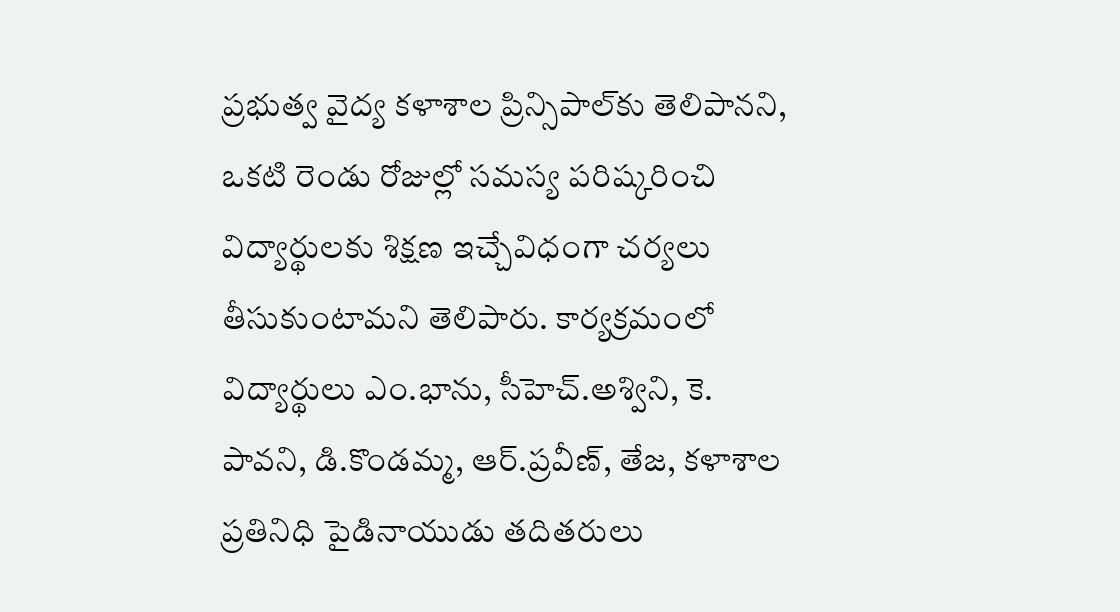ప్రభుత్వ వైద్య కళాశాల ప్రిన్సిపాల్‌కు తెలిపానని, ఒకటి రెండు రోజుల్లో సమస్య పరిష్కరించి విద్యార్థులకు శిక్షణ ఇచ్చేవిధంగా చర్యలు తీసుకుంటామని తెలిపారు. కార్యక్రమంలో విద్యార్థులు ఎం.భాను, సీహెచ్‌.అశ్విని, కె. పావని, డి.కొండమ్మ, ఆర్‌.ప్రవీణ్‌, తేజ, కళాశాల ప్రతినిధి పైడినాయుడు తదితరులు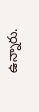ఉన్నారు.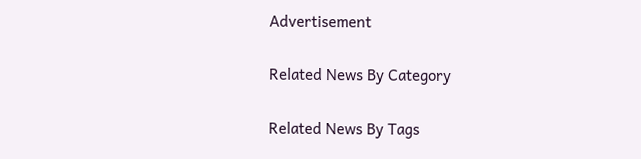Advertisement

Related News By Category

Related News By Tags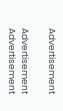Advertisement

Advertisement
Advertisement